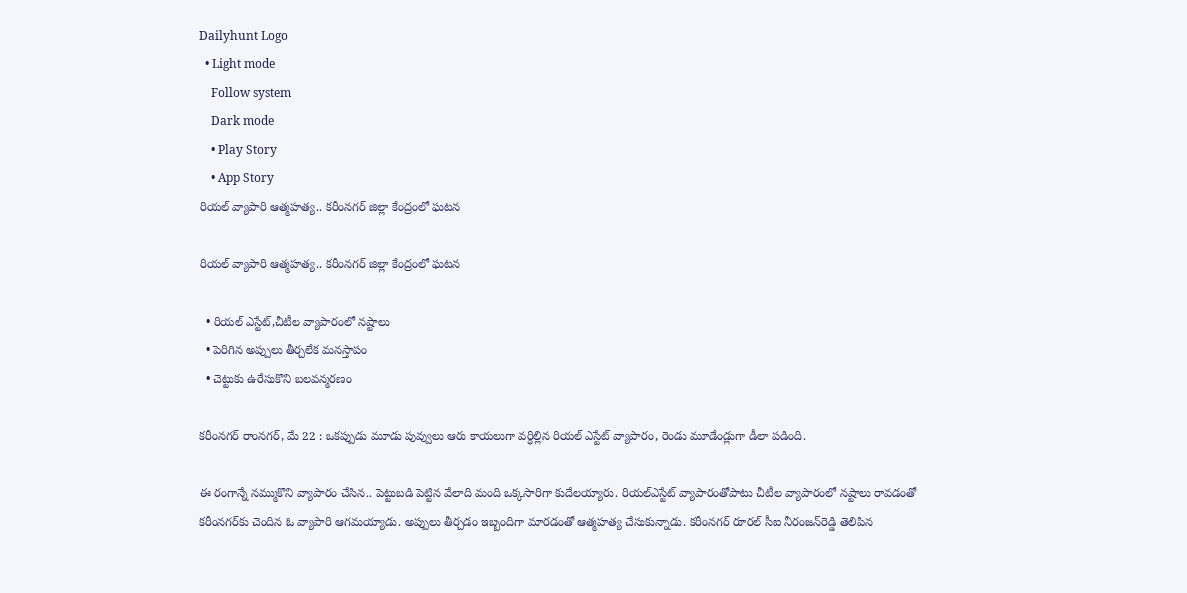Dailyhunt Logo
  • Light mode
    Follow system
    Dark mode
    • Play Story
    • App Story
రియల్‌ వ్యాపారి ఆత్మహత్య.. కరీంనగర్‌ జిల్లా కేంద్రంలో ఘటన

రియల్‌ వ్యాపారి ఆత్మహత్య.. కరీంనగర్‌ జిల్లా కేంద్రంలో ఘటన

  • రియల్‌ ఎస్టేట్‌,చీటీల వ్యాపారంలో నష్టాలు
  • పెరిగిన అప్పులు తీర్చలేక మనస్తాపం
  • చెట్టుకు ఉరేసుకొని బలవన్మరణం

కరీంనగర్‌ రాంనగర్‌, మే 22 : ఒకప్పుడు మూడు పువ్వులు ఆరు కాయలుగా వర్ధిల్లిన రియల్‌ ఎస్టేట్‌ వ్యాపారం, రెండు మూడేండ్లుగా డీలా పడింది.

ఈ రంగాన్నే నమ్ముకొని వ్యాపారం చేసిన.. పెట్టుబడి పెట్టిన వేలాది మంది ఒక్కసారిగా కుదేలయ్యారు. రియల్‌ఎస్టేట్‌ వ్యాపారంతోపాటు చీటీల వ్యాపారంలో నష్టాలు రావడంతో కరీంనగర్‌కు చెందిన ఓ వ్యాపారి ఆగమయ్యాడు. అప్పులు తీర్చడం ఇబ్బందిగా మారడంతో ఆత్మహత్య చేసుకున్నాడు. కరీంనగర్‌ రూరల్‌ సీఐ నీరంజన్‌రెడ్డి తెలిపిన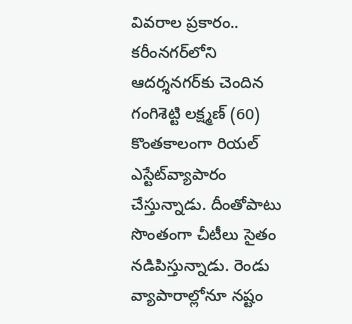వివరాల ప్రకారం.. కరీంనగర్‌లోని ఆదర్శనగర్‌కు చెందిన గంగిశెట్టి లక్ష్మణ్‌ (60) కొంతకాలంగా రియల్‌ ఎస్టేట్‌వ్యాపారం చేస్తున్నాడు. దీంతోపాటు సొంతంగా చీటీలు సైతం నడిపిస్తున్నాడు. రెండు వ్యాపారాల్లోనూ నష్టం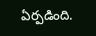ఏర్పడింది.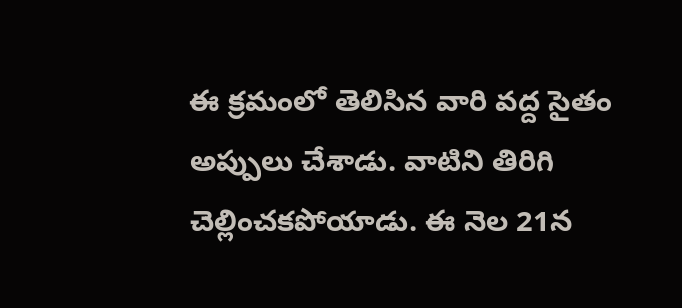ఈ క్రమంలో తెలిసిన వారి వద్ద సైతం అప్పులు చేశాడు. వాటిని తిరిగి చెల్లించకపోయాడు. ఈ నెల 21న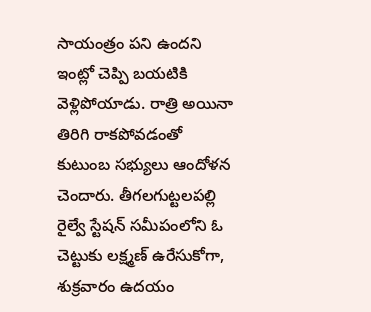సాయంత్రం పని ఉందని ఇంట్లో చెప్పి బయటికి వెళ్లిపోయాడు. రాత్రి అయినా తిరిగి రాకపోవడంతో కుటుంబ సభ్యులు ఆందోళన చెందారు. తీగలగుట్టలపల్లి రైల్వే స్టేషన్‌ సమీపంలోని ఓ చెట్టుకు లక్ష్మణ్‌ ఉరేసుకోగా, శుక్రవారం ఉదయం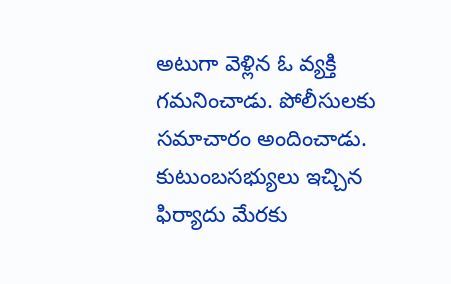అటుగా వెళ్లిన ఓ వ్యక్తి గమనించాడు. పోలీసులకు సమాచారం అందించాడు. కుటుంబసభ్యులు ఇచ్చిన ఫిర్యాదు మేరకు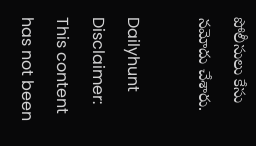పోలీసులు కేసు నమోదు చేశారు.

Dailyhunt
Disclaimer: This content has not been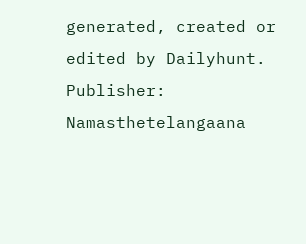generated, created or edited by Dailyhunt. Publisher: Namasthetelangaana